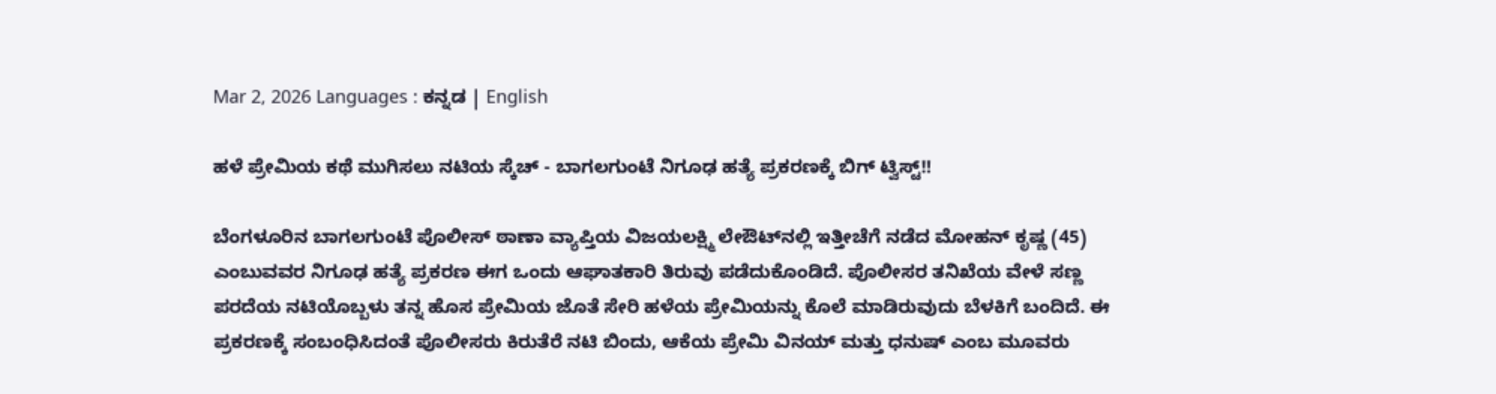Mar 2, 2026 Languages : ಕನ್ನಡ | English

ಹಳೆ ಪ್ರೇಮಿಯ ಕಥೆ ಮುಗಿಸಲು ನಟಿಯ ಸ್ಕೆಚ್ - ಬಾಗಲಗುಂಟೆ ನಿಗೂಢ ಹತ್ಯೆ ಪ್ರಕರಣಕ್ಕೆ ಬಿಗ್ ಟ್ವಿಸ್ಟ್!!

ಬೆಂಗಳೂರಿನ ಬಾಗಲಗುಂಟೆ ಪೊಲೀಸ್ ಠಾಣಾ ವ್ಯಾಪ್ತಿಯ ವಿಜಯಲಕ್ಷ್ಮಿ ಲೇಔಟ್‌ನಲ್ಲಿ ಇತ್ತೀಚೆಗೆ ನಡೆದ ಮೋಹನ್ ಕೃಷ್ಣ (45) ಎಂಬುವವರ ನಿಗೂಢ ಹತ್ಯೆ ಪ್ರಕರಣ ಈಗ ಒಂದು ಆಘಾತಕಾರಿ ತಿರುವು ಪಡೆದುಕೊಂಡಿದೆ. ಪೊಲೀಸರ ತನಿಖೆಯ ವೇಳೆ ಸಣ್ಣ ಪರದೆಯ ನಟಿಯೊಬ್ಬಳು ತನ್ನ ಹೊಸ ಪ್ರೇಮಿಯ ಜೊತೆ ಸೇರಿ ಹಳೆಯ ಪ್ರೇಮಿಯನ್ನು ಕೊಲೆ ಮಾಡಿರುವುದು ಬೆಳಕಿಗೆ ಬಂದಿದೆ. ಈ ಪ್ರಕರಣಕ್ಕೆ ಸಂಬಂಧಿಸಿದಂತೆ ಪೊಲೀಸರು ಕಿರುತೆರೆ ನಟಿ ಬಿಂದು, ಆಕೆಯ ಪ್ರೇಮಿ ವಿನಯ್ ಮತ್ತು ಧನುಷ್ ಎಂಬ ಮೂವರು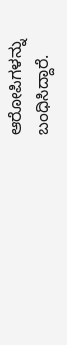ಆರೋಪಿಗಳನ್ನು ಬಂಧಿಸಿದ್ದಾರೆ.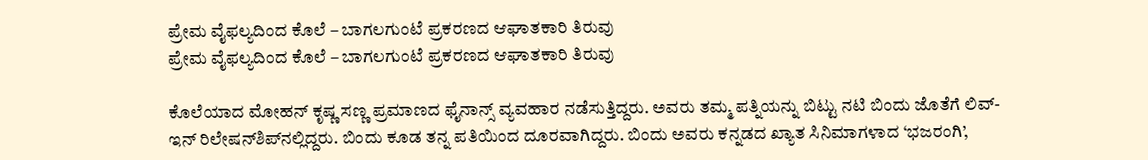ಪ್ರೇಮ ವೈಫಲ್ಯದಿಂದ ಕೊಲೆ – ಬಾಗಲಗುಂಟೆ ಪ್ರಕರಣದ ಆಘಾತಕಾರಿ ತಿರುವು
ಪ್ರೇಮ ವೈಫಲ್ಯದಿಂದ ಕೊಲೆ – ಬಾಗಲಗುಂಟೆ ಪ್ರಕರಣದ ಆಘಾತಕಾರಿ ತಿರುವು

ಕೊಲೆಯಾದ ಮೋಹನ್ ಕೃಷ್ಣ ಸಣ್ಣ ಪ್ರಮಾಣದ ಫೈನಾನ್ಸ್ ವ್ಯವಹಾರ ನಡೆಸುತ್ತಿದ್ದರು. ಅವರು ತಮ್ಮ ಪತ್ನಿಯನ್ನು ಬಿಟ್ಟು ನಟಿ ಬಿಂದು ಜೊತೆಗೆ ಲಿವ್-ಇನ್ ರಿಲೇಷನ್‌ಶಿಪ್‌ನಲ್ಲಿದ್ದರು. ಬಿಂದು ಕೂಡ ತನ್ನ ಪತಿಯಿಂದ ದೂರವಾಗಿದ್ದರು. ಬಿಂದು ಅವರು ಕನ್ನಡದ ಖ್ಯಾತ ಸಿನಿಮಾಗಳಾದ ‘ಭಜರಂಗಿ’,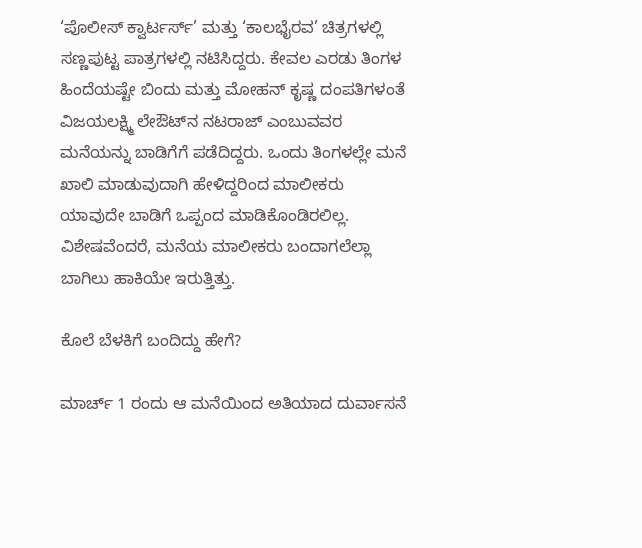‘ಪೊಲೀಸ್ ಕ್ವಾರ್ಟರ್ಸ್’ ಮತ್ತು ‘ಕಾಲಭೈರವ’ ಚಿತ್ರಗಳಲ್ಲಿ ಸಣ್ಣಪುಟ್ಟ ಪಾತ್ರಗಳಲ್ಲಿ ನಟಿಸಿದ್ದರು. ಕೇವಲ ಎರಡು ತಿಂಗಳ ಹಿಂದೆಯಷ್ಟೇ ಬಿಂದು ಮತ್ತು ಮೋಹನ್ ಕೃಷ್ಣ ದಂಪತಿಗಳಂತೆ ವಿಜಯಲಕ್ಷ್ಮಿ ಲೇಔಟ್‌ನ ನಟರಾಜ್ ಎಂಬುವವರ ಮನೆಯನ್ನು ಬಾಡಿಗೆಗೆ ಪಡೆದಿದ್ದರು. ಒಂದು ತಿಂಗಳಲ್ಲೇ ಮನೆ ಖಾಲಿ ಮಾಡುವುದಾಗಿ ಹೇಳಿದ್ದರಿಂದ ಮಾಲೀಕರು ಯಾವುದೇ ಬಾಡಿಗೆ ಒಪ್ಪಂದ ಮಾಡಿಕೊಂಡಿರಲಿಲ್ಲ. ವಿಶೇಷವೆಂದರೆ, ಮನೆಯ ಮಾಲೀಕರು ಬಂದಾಗಲೆಲ್ಲಾ ಬಾಗಿಲು ಹಾಕಿಯೇ ಇರುತ್ತಿತ್ತು.

ಕೊಲೆ ಬೆಳಕಿಗೆ ಬಂದಿದ್ದು ಹೇಗೆ?

ಮಾರ್ಚ್ 1 ರಂದು ಆ ಮನೆಯಿಂದ ಅತಿಯಾದ ದುರ್ವಾಸನೆ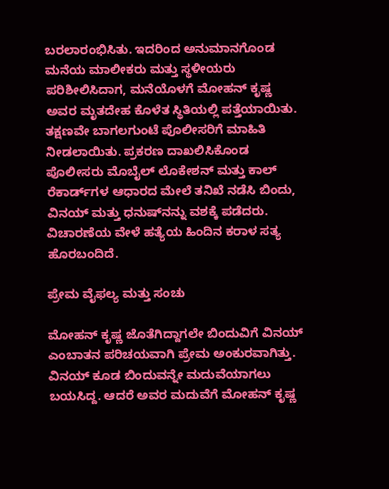ಬರಲಾರಂಭಿಸಿತು. ಇದರಿಂದ ಅನುಮಾನಗೊಂಡ ಮನೆಯ ಮಾಲೀಕರು ಮತ್ತು ಸ್ಥಳೀಯರು ಪರಿಶೀಲಿಸಿದಾಗ, ಮನೆಯೊಳಗೆ ಮೋಹನ್ ಕೃಷ್ಣ ಅವರ ಮೃತದೇಹ ಕೊಳೆತ ಸ್ಥಿತಿಯಲ್ಲಿ ಪತ್ತೆಯಾಯಿತು. ತಕ್ಷಣವೇ ಬಾಗಲಗುಂಟೆ ಪೊಲೀಸರಿಗೆ ಮಾಹಿತಿ ನೀಡಲಾಯಿತು. ಪ್ರಕರಣ ದಾಖಲಿಸಿಕೊಂಡ ಪೊಲೀಸರು ಮೊಬೈಲ್ ಲೊಕೇಶನ್ ಮತ್ತು ಕಾಲ್ ರೆಕಾರ್ಡ್‌ಗಳ ಆಧಾರದ ಮೇಲೆ ತನಿಖೆ ನಡೆಸಿ ಬಿಂದು, ವಿನಯ್ ಮತ್ತು ಧನುಷ್‌ನನ್ನು ವಶಕ್ಕೆ ಪಡೆದರು. ವಿಚಾರಣೆಯ ವೇಳೆ ಹತ್ಯೆಯ ಹಿಂದಿನ ಕರಾಳ ಸತ್ಯ ಹೊರಬಂದಿದೆ.

ಪ್ರೇಮ ವೈಫಲ್ಯ ಮತ್ತು ಸಂಚು

ಮೋಹನ್ ಕೃಷ್ಣ ಜೊತೆಗಿದ್ದಾಗಲೇ ಬಿಂದುವಿಗೆ ವಿನಯ್ ಎಂಬಾತನ ಪರಿಚಯವಾಗಿ ಪ್ರೇಮ ಅಂಕುರವಾಗಿತ್ತು. ವಿನಯ್ ಕೂಡ ಬಿಂದುವನ್ನೇ ಮದುವೆಯಾಗಲು ಬಯಸಿದ್ದ. ಆದರೆ ಅವರ ಮದುವೆಗೆ ಮೋಹನ್ ಕೃಷ್ಣ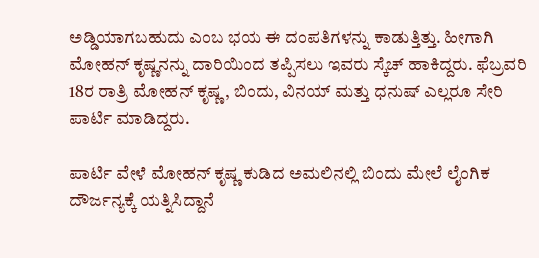ಅಡ್ಡಿಯಾಗಬಹುದು ಎಂಬ ಭಯ ಈ ದಂಪತಿಗಳನ್ನು ಕಾಡುತ್ತಿತ್ತು. ಹೀಗಾಗಿ ಮೋಹನ್ ಕೃಷ್ಣನನ್ನು ದಾರಿಯಿಂದ ತಪ್ಪಿಸಲು ಇವರು ಸ್ಕೆಚ್ ಹಾಕಿದ್ದರು. ಫೆಬ್ರವರಿ 18ರ ರಾತ್ರಿ ಮೋಹನ್ ಕೃಷ್ಣ, ಬಿಂದು, ವಿನಯ್ ಮತ್ತು ಧನುಷ್ ಎಲ್ಲರೂ ಸೇರಿ ಪಾರ್ಟಿ ಮಾಡಿದ್ದರು.

ಪಾರ್ಟಿ ವೇಳೆ ಮೋಹನ್ ಕೃಷ್ಣ ಕುಡಿದ ಅಮಲಿನಲ್ಲಿ ಬಿಂದು ಮೇಲೆ ಲೈಂಗಿಕ ದೌರ್ಜನ್ಯಕ್ಕೆ ಯತ್ನಿಸಿದ್ದಾನೆ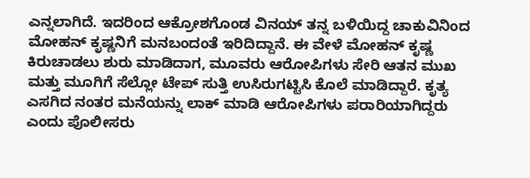ಎನ್ನಲಾಗಿದೆ. ಇದರಿಂದ ಆಕ್ರೋಶಗೊಂಡ ವಿನಯ್ ತನ್ನ ಬಳಿಯಿದ್ದ ಚಾಕುವಿನಿಂದ ಮೋಹನ್ ಕೃಷ್ಣನಿಗೆ ಮನಬಂದಂತೆ ಇರಿದಿದ್ದಾನೆ. ಈ ವೇಳೆ ಮೋಹನ್ ಕೃಷ್ಣ ಕಿರುಚಾಡಲು ಶುರು ಮಾಡಿದಾಗ, ಮೂವರು ಆರೋಪಿಗಳು ಸೇರಿ ಆತನ ಮುಖ ಮತ್ತು ಮೂಗಿಗೆ ಸೆಲ್ಲೋ ಟೇಪ್ ಸುತ್ತಿ ಉಸಿರುಗಟ್ಟಿಸಿ ಕೊಲೆ ಮಾಡಿದ್ದಾರೆ. ಕೃತ್ಯ ಎಸಗಿದ ನಂತರ ಮನೆಯನ್ನು ಲಾಕ್ ಮಾಡಿ ಆರೋಪಿಗಳು ಪರಾರಿಯಾಗಿದ್ದರು ಎಂದು ಪೊಲೀಸರು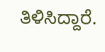ತಿಳಿಸಿದ್ದಾರೆ.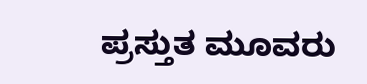ಪ್ರಸ್ತುತ ಮೂವರು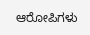ಆರೋಪಿಗಳು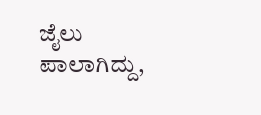ಜೈಲು ಪಾಲಾಗಿದ್ದು,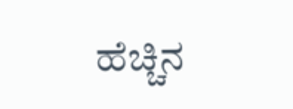ಹೆಚ್ಚಿನ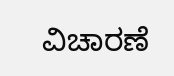ವಿಚಾರಣೆ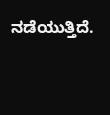ನಡೆಯುತ್ತಿದೆ.